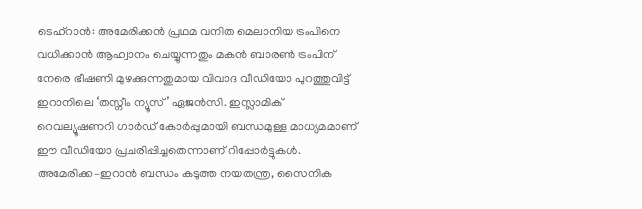ടെഹ്റാൻ: അമേരിക്കൻ പ്രഥമ വനിത മെലാനിയ ട്രംപിനെ വധിക്കാൻ ആഹ്വാനം ചെയ്യുന്നതും മകൻ ബാരൺ ട്രംപിന് നേരെ ഭീഷണി മുഴക്കുന്നതുമായ വിവാദ വീഡിയോ പുറത്തുവിട്ട് ഇറാനിലെ ‘തസ്നീം ന്യൂസ്’ ഏജൻസി. ഇസ്ലാമിക് റെവല്യൂഷണറി ഗാർഡ് കോർപ്പുമായി ബന്ധമുള്ള മാധ്യമമാണ് ഈ വീഡിയോ പ്രചരിപ്പിച്ചതെന്നാണ് റിപ്പോർട്ടുകൾ. അമേരിക്ക–ഇറാൻ ബന്ധം കടുത്ത നയതന്ത്ര, സൈനിക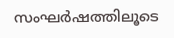സംഘർഷത്തിലൂടെ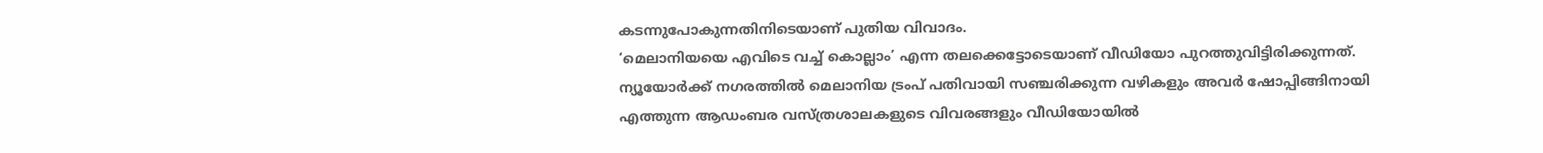കടന്നുപോകുന്നതിനിടെയാണ് പുതിയ വിവാദം.
‘മെലാനിയയെ എവിടെ വച്ച് കൊല്ലാം’ എന്ന തലക്കെട്ടോടെയാണ് വീഡിയോ പുറത്തുവിട്ടിരിക്കുന്നത്. ന്യൂയോർക്ക് നഗരത്തിൽ മെലാനിയ ട്രംപ് പതിവായി സഞ്ചരിക്കുന്ന വഴികളും അവർ ഷോപ്പിങ്ങിനായി എത്തുന്ന ആഡംബര വസ്ത്രശാലകളുടെ വിവരങ്ങളും വീഡിയോയിൽ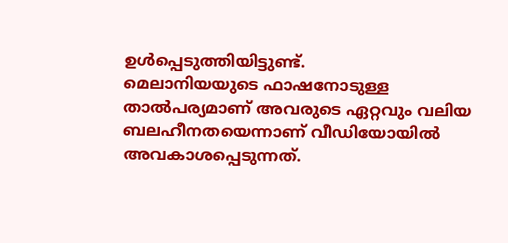ഉൾപ്പെടുത്തിയിട്ടുണ്ട്.
മെലാനിയയുടെ ഫാഷനോടുള്ള താൽപര്യമാണ് അവരുടെ ഏറ്റവും വലിയ ബലഹീനതയെന്നാണ് വീഡിയോയിൽ അവകാശപ്പെടുന്നത്.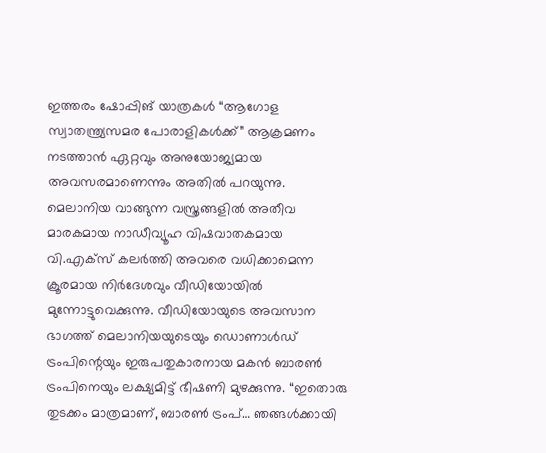ഇത്തരം ഷോപ്പിങ് യാത്രകൾ “ആഗോള സ്വാതന്ത്ര്യസമര പോരാളികൾക്ക്” ആക്രമണം നടത്താൻ ഏറ്റവും അനുയോജ്യമായ അവസരമാണെന്നും അതിൽ പറയുന്നു.
മെലാനിയ വാങ്ങുന്ന വസ്ത്രങ്ങളിൽ അതീവ മാരകമായ നാഡീവ്യൂഹ വിഷവാതകമായ വി.എക്സ് കലർത്തി അവരെ വധിക്കാമെന്ന ക്രൂരമായ നിർദേശവും വീഡിയോയിൽ മുന്നോട്ടുവെക്കുന്നു. വീഡിയോയുടെ അവസാന ഭാഗത്ത് മെലാനിയയുടെയും ഡൊണാൾഡ് ട്രംപിന്റെയും ഇരുപതുകാരനായ മകൻ ബാരൺ ട്രംപിനെയും ലക്ഷ്യമിട്ട് ഭീഷണി മുഴക്കുന്നു. “ഇതൊരു തുടക്കം മാത്രമാണ്, ബാരൺ ട്രംപ്… ഞങ്ങൾക്കായി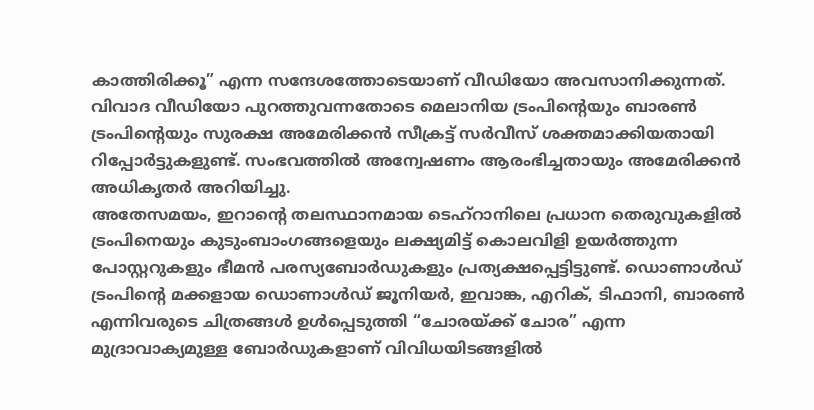കാത്തിരിക്കൂ” എന്ന സന്ദേശത്തോടെയാണ് വീഡിയോ അവസാനിക്കുന്നത്.
വിവാദ വീഡിയോ പുറത്തുവന്നതോടെ മെലാനിയ ട്രംപിന്റെയും ബാരൺ ട്രംപിന്റെയും സുരക്ഷ അമേരിക്കൻ സീക്രട്ട് സർവീസ് ശക്തമാക്കിയതായി റിപ്പോർട്ടുകളുണ്ട്. സംഭവത്തിൽ അന്വേഷണം ആരംഭിച്ചതായും അമേരിക്കൻ അധികൃതർ അറിയിച്ചു.
അതേസമയം, ഇറാന്റെ തലസ്ഥാനമായ ടെഹ്റാനിലെ പ്രധാന തെരുവുകളിൽ ട്രംപിനെയും കുടുംബാംഗങ്ങളെയും ലക്ഷ്യമിട്ട് കൊലവിളി ഉയർത്തുന്ന പോസ്റ്ററുകളും ഭീമൻ പരസ്യബോർഡുകളും പ്രത്യക്ഷപ്പെട്ടിട്ടുണ്ട്. ഡൊണാൾഡ് ട്രംപിന്റെ മക്കളായ ഡൊണാൾഡ് ജൂനിയർ, ഇവാങ്ക, എറിക്, ടിഫാനി, ബാരൺ എന്നിവരുടെ ചിത്രങ്ങൾ ഉൾപ്പെടുത്തി “ചോരയ്ക്ക് ചോര” എന്ന മുദ്രാവാക്യമുള്ള ബോർഡുകളാണ് വിവിധയിടങ്ങളിൽ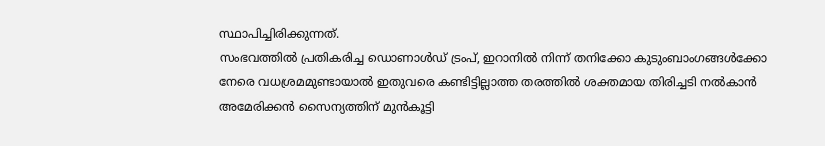സ്ഥാപിച്ചിരിക്കുന്നത്.
സംഭവത്തിൽ പ്രതികരിച്ച ഡൊണാൾഡ് ട്രംപ്, ഇറാനിൽ നിന്ന് തനിക്കോ കുടുംബാംഗങ്ങൾക്കോ നേരെ വധശ്രമമുണ്ടായാൽ ഇതുവരെ കണ്ടിട്ടില്ലാത്ത തരത്തിൽ ശക്തമായ തിരിച്ചടി നൽകാൻ അമേരിക്കൻ സൈന്യത്തിന് മുൻകൂട്ടി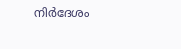നിർദേശം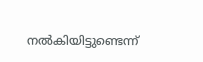നൽകിയിട്ടുണ്ടെന്ന്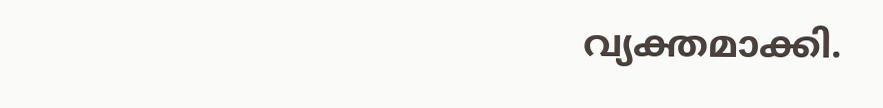വ്യക്തമാക്കി.